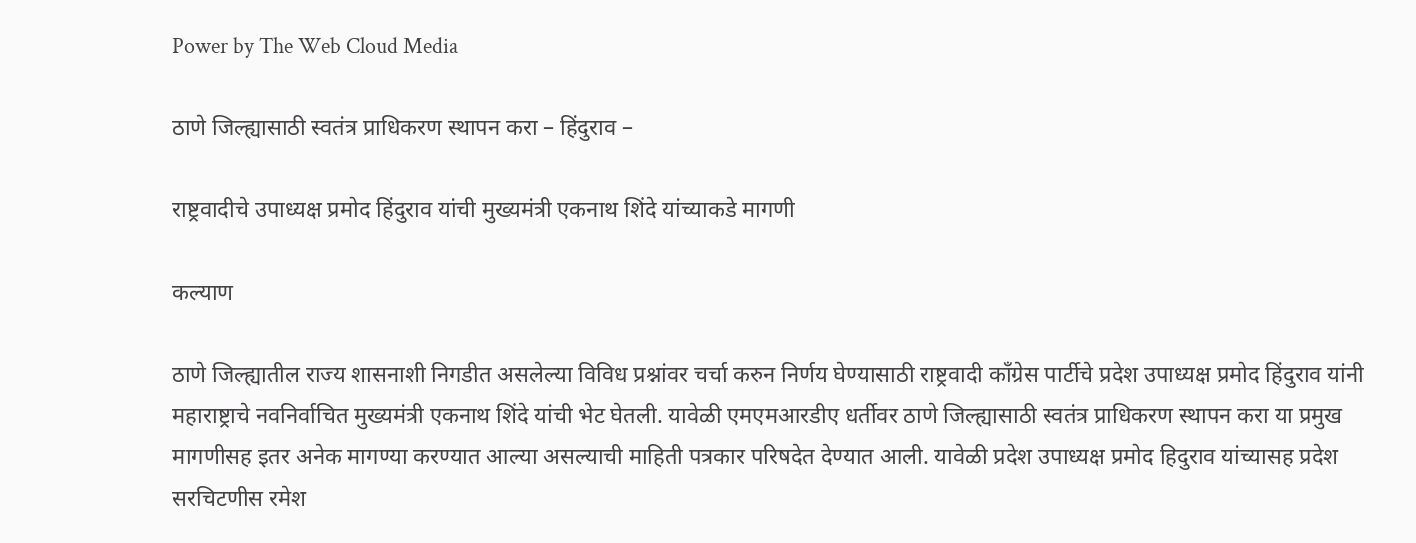Power by The Web Cloud Media

ठाणे जिल्ह्यासाठी स्वतंत्र प्राधिकरण स्थापन करा – हिंदुराव –

राष्ट्रवादीचे उपाध्यक्ष प्रमोद हिंदुराव यांची मुख्यमंत्री एकनाथ शिंदे यांच्याकडे मागणी

कल्याण

ठाणे जिल्ह्यातील राज्य शासनाशी निगडीत असलेल्या विविध प्रश्नांवर चर्चा करुन निर्णय घेण्यासाठी राष्ट्रवादी कॉंग्रेस पार्टीचे प्रदेश उपाध्यक्ष प्रमोद हिंदुराव यांनी महाराष्ट्राचे नवनिर्वाचित मुख्यमंत्री एकनाथ शिंदे यांची भेट घेतली. यावेळी एमएमआरडीए धर्तीवर ठाणे जिल्ह्यासाठी स्वतंत्र प्राधिकरण स्थापन करा या प्रमुख मागणीसह इतर अनेक मागण्या करण्यात आल्या असल्याची माहिती पत्रकार परिषदेत देण्यात आली. यावेळी प्रदेश उपाध्यक्ष प्रमोद हिदुराव यांच्यासह प्रदेश सरचिटणीस रमेश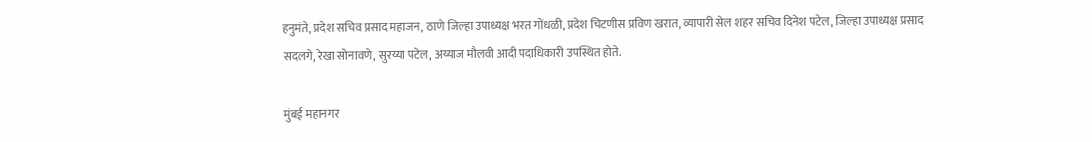हनुमंते, प्रदेश सचिव प्रसाद महाजन, ठाणे जिल्हा उपाध्यक्ष भरत गोंधळी, प्रदेश चिटणीस प्रविण खरात, व्यापारी सेल शहर सचिव दिनेश पटेल, जिल्हा उपाध्यक्ष प्रसाद सदलगे, रेखा सोनावणे, सुरय्या पटेल, अय्याज मौलवी आदी पदाधिकारी उपस्थित होते.

मुंबई महानगर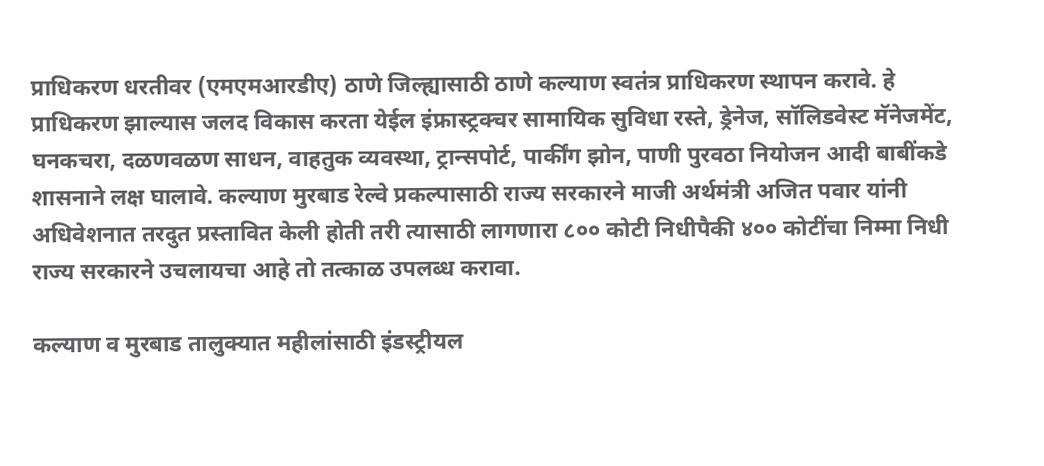प्राधिकरण धरतीवर (एमएमआरडीए) ठाणे जिल्ह्यासाठी ठाणे कल्याण स्वतंत्र प्राधिकरण स्थापन करावे. हे प्राधिकरण झाल्यास जलद विकास करता येईल इंफ्रास्ट्रक्चर सामायिक सुविधा रस्ते, ड्रेनेज, सॉलिडवेस्ट मॅनेजमेंट, घनकचरा, दळणवळण साधन, वाहतुक व्यवस्था, ट्रान्सपोर्ट, पार्कींग झोन, पाणी पुरवठा नियोजन आदी बाबींकडे शासनाने लक्ष घालावे. कल्याण मुरबाड रेल्वे प्रकल्पासाठी राज्य सरकारने माजी अर्थमंत्री अजित पवार यांनी अधिवेशनात तरदुत प्रस्तावित केली होती तरी त्यासाठी लागणारा ८०० कोटी निधीपैकी ४०० कोटींचा निम्मा निधी राज्य सरकारने उचलायचा आहे तो तत्काळ उपलब्ध करावा.

कल्याण व मुरबाड तालुक्यात महीलांसाठी इंडस्ट्रीयल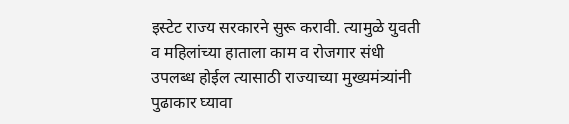इस्टेट राज्य सरकारने सुरू करावी. त्यामुळे युवती व महिलांच्या हाताला काम व रोजगार संधी उपलब्ध होईल त्यासाठी राज्याच्या मुख्यमंत्र्यांनी पुढाकार घ्यावा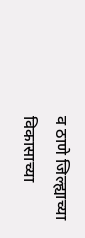व ठाणे जिल्ह्याच्या विकासाच्या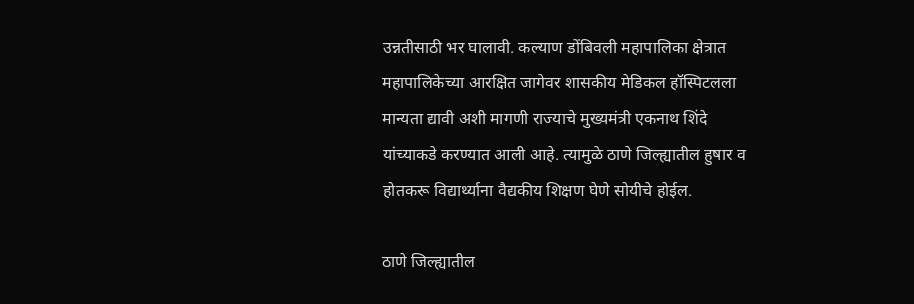उन्नतीसाठी भर घालावी. कल्याण डोंबिवली महापालिका क्षेत्रात महापालिकेच्या आरक्षित जागेवर शासकीय मेडिकल हॉस्पिटलला मान्यता द्यावी अशी मागणी राज्याचे मुख्यमंत्री एकनाथ शिंदे यांच्याकडे करण्यात आली आहे. त्यामुळे ठाणे जिल्ह्यातील हुषार व होतकरू विद्यार्थ्याना वैद्यकीय शिक्षण घेणे सोयीचे होईल.

ठाणे जिल्ह्यातील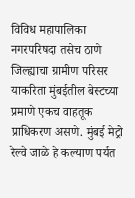विविध महापालिका नगरपरिषदा तसेच ठाणे जिल्ह्याचा ग्रामीण परिसर याकरिता मुंबईतील बेस्टच्या प्रमाणे एकच वाहतूक प्राधिकरण असणे. मुंबई मेट्रो रेल्वे जाळे हे कल्याण पर्यत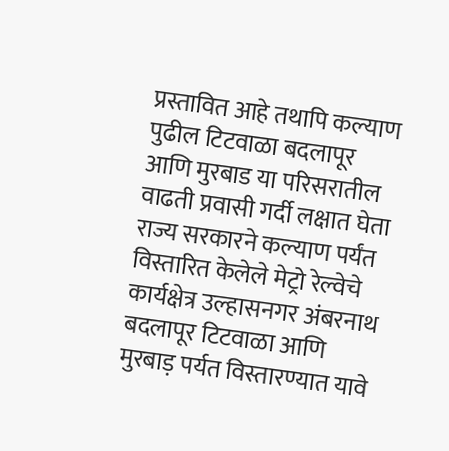प्रस्तावित आहे तथापि कल्याण पुढील टिटवाळा बदलापूर आणि मुरबाड या परिसरातील वाढती प्रवासी गर्दी लक्षात घेता राज्य सरकारने कल्याण पर्यंत विस्तारित केलेले मेट्रो रेल्वेचे कार्यक्षेत्र उल्हासनगर अंबरनाथ बदलापूर टिटवाळा आणि मुरबाड़ पर्यत विस्तारण्यात यावे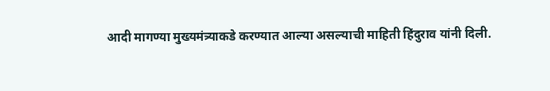आदी मागण्या मुख्यमंत्र्याकडे करण्यात आल्या असल्याची माहिती हिंदुराव यांनी दिली.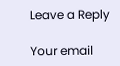Leave a Reply

Your email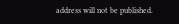address will not be published.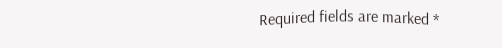Required fields are marked *